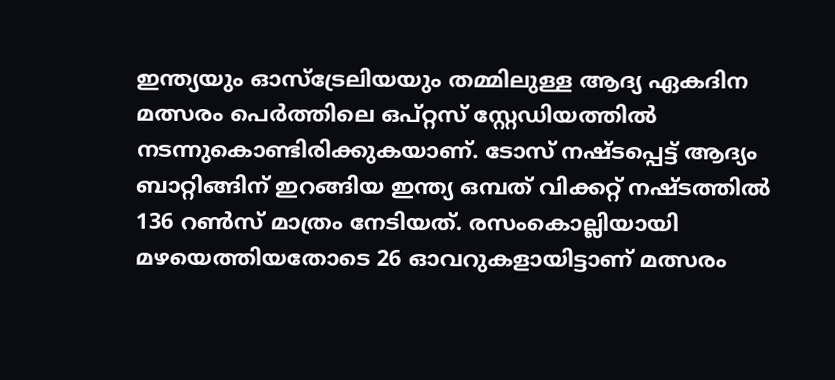ഇന്ത്യയും ഓസ്‌ട്രേലിയയും തമ്മിലുള്ള ആദ്യ ഏകദിന മത്സരം പെര്‍ത്തിലെ ഒപ്റ്റസ് സ്റ്റേഡിയത്തില്‍ നടന്നുകൊണ്ടിരിക്കുകയാണ്. ടോസ് നഷ്ടപ്പെട്ട് ആദ്യം ബാറ്റിങ്ങിന് ഇറങ്ങിയ ഇന്ത്യ ഒമ്പത് വിക്കറ്റ് നഷ്ടത്തില്‍ 136 റണ്‍സ് മാത്രം നേടിയത്. രസംകൊല്ലിയായി മഴയെത്തിയതോടെ 26 ഓവറുകളായിട്ടാണ് മത്സരം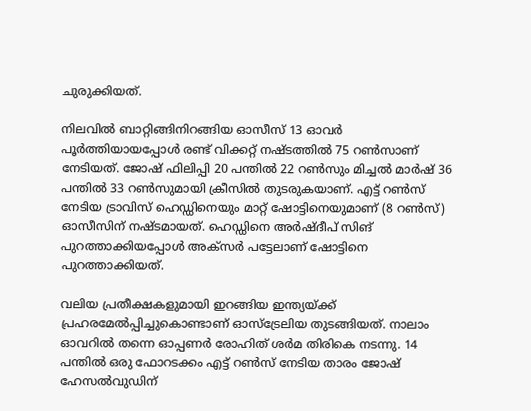ചുരുക്കിയത്.

നിലവില്‍ ബാറ്റിങ്ങിനിറങ്ങിയ ഓസീസ് 13 ഓവര്‍ പൂര്‍ത്തിയായപ്പോള്‍ രണ്ട് വിക്കറ്റ് നഷ്ടത്തില്‍ 75 റണ്‍സാണ് നേടിയത്. ജോഷ് ഫിലിപ്പി 20 പന്തില്‍ 22 റണ്‍സും മിച്ചല്‍ മാര്‍ഷ് 36 പന്തില്‍ 33 റണ്‍സുമായി ക്രീസില്‍ തുടരുകയാണ്. എട്ട് റണ്‍സ് നേടിയ ട്രാവിസ് ഹെഡ്ഡിനെയും മാറ്റ് ഷോട്ടിനെയുമാണ് (8 റണ്‍സ്) ഓസീസിന് നഷ്ടമായത്. ഹെഡ്ഡിനെ അര്‍ഷ്ദീപ് സിങ് പുറത്താക്കിയപ്പോള്‍ അക്‌സര്‍ പട്ടേലാണ് ഷോട്ടിനെ പുറത്താക്കിയത്.

വലിയ പ്രതീക്ഷകളുമായി ഇറങ്ങിയ ഇന്ത്യയ്ക്ക് പ്രഹരമേല്‍പ്പിച്ചുകൊണ്ടാണ് ഓസ്‌ട്രേലിയ തുടങ്ങിയത്. നാലാം ഓവറില്‍ തന്നെ ഓപ്പണര്‍ രോഹിത് ശര്‍മ തിരികെ നടന്നു. 14 പന്തില്‍ ഒരു ഫോറടക്കം എട്ട് റണ്‍സ് നേടിയ താരം ജോഷ് ഹേസല്‍വുഡിന്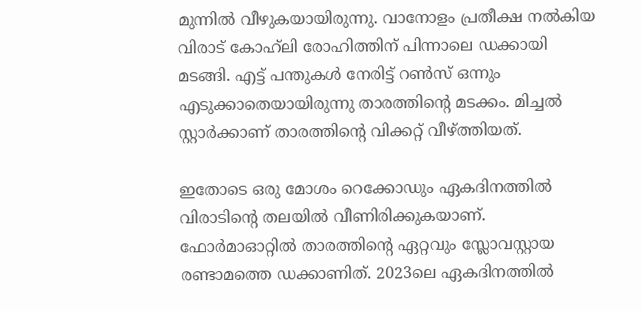മുന്നില്‍ വീഴുകയായിരുന്നു. വാനോളം പ്രതീക്ഷ നല്‍കിയ വിരാട് കോഹ്‌ലി രോഹിത്തിന് പിന്നാലെ ഡക്കായി മടങ്ങി. എട്ട് പന്തുകള്‍ നേരിട്ട് റണ്‍സ് ഒന്നും എടുക്കാതെയായിരുന്നു താരത്തിന്റെ മടക്കം. മിച്ചല്‍ സ്റ്റാര്‍ക്കാണ് താരത്തിന്റെ വിക്കറ്റ് വീഴ്ത്തിയത്.

ഇതോടെ ഒരു മോശം റെക്കോഡും ഏകദിനത്തില്‍ വിരാടിന്റെ തലയില്‍ വീണിരിക്കുകയാണ്. ഫോര്‍മാഓറ്റില്‍ താരത്തിന്റെ ഏറ്റവും സ്ലോവസ്റ്റായ രണ്ടാമത്തെ ഡക്കാണിത്. 2023ലെ ഏകദിനത്തില്‍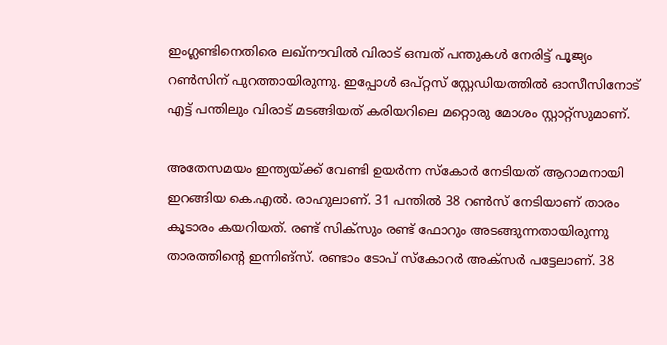ഇംഗ്ലണ്ടിനെതിരെ ലഖ്‌നൗവില്‍ വിരാട് ഒമ്പത് പന്തുകള്‍ നേരിട്ട് പൂജ്യം റണ്‍സിന് പുറത്തായിരുന്നു. ഇപ്പോള്‍ ഒപ്റ്റസ് സ്റ്റേഡിയത്തില്‍ ഓസീസിനോട് എട്ട് പന്തിലും വിരാട് മടങ്ങിയത് കരിയറിലെ മറ്റൊരു മോശം സ്റ്റാറ്റ്‌സുമാണ്.

അതേസമയം ഇന്ത്യയ്ക്ക് വേണ്ടി ഉയര്‍ന്ന സ്‌കോര്‍ നേടിയത് ആറാമനായി ഇറങ്ങിയ കെ.എല്‍. രാഹുലാണ്. 31 പന്തില്‍ 38 റണ്‍സ് നേടിയാണ് താരം കൂടാരം കയറിയത്. രണ്ട് സിക്‌സും രണ്ട് ഫോറും അടങ്ങുന്നതായിരുന്നു താരത്തിന്റെ ഇന്നിങ്‌സ്. രണ്ടാം ടോപ് സ്‌കോറര്‍ അക്‌സര്‍ പട്ടേലാണ്. 38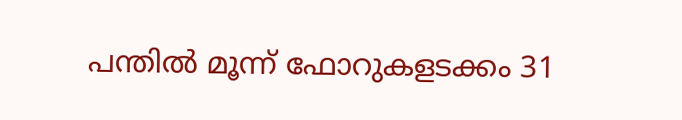പന്തില്‍ മൂന്ന് ഫോറുകളടക്കം 31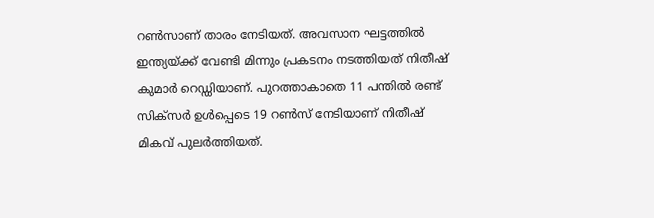റണ്‍സാണ് താരം നേടിയത്. അവസാന ഘട്ടത്തില്‍ ഇന്ത്യയ്ക്ക് വേണ്ടി മിന്നും പ്രകടനം നടത്തിയത് നിതീഷ് കുമാര്‍ റെഡ്ഡിയാണ്. പുറത്താകാതെ 11 പന്തില്‍ രണ്ട് സിക്‌സര്‍ ഉള്‍പ്പെടെ 19 റണ്‍സ് നേടിയാണ് നിതീഷ് മികവ് പുലര്‍ത്തിയത്.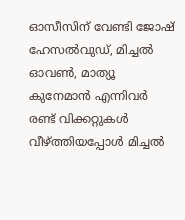ഓസീസിന് വേണ്ടി ജോഷ് ഹേസല്‍വുഡ്, മിച്ചല്‍ ഓവണ്‍, മാത്യൂ കുനേമാന്‍ എന്നിവര്‍ രണ്ട് വിക്കറ്റുകള്‍ വീഴ്ത്തിയപ്പോള്‍ മിച്ചല്‍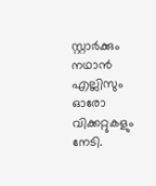സ്റ്റാര്‍ക്കും നഥാന്‍ എല്ലിസും ഓരോ വിക്കറ്റുകളും നേടി.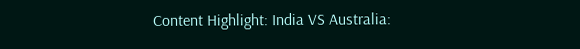Content Highlight: India VS Australia: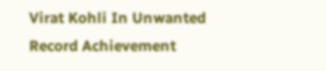Virat Kohli In Unwanted Record Achievement